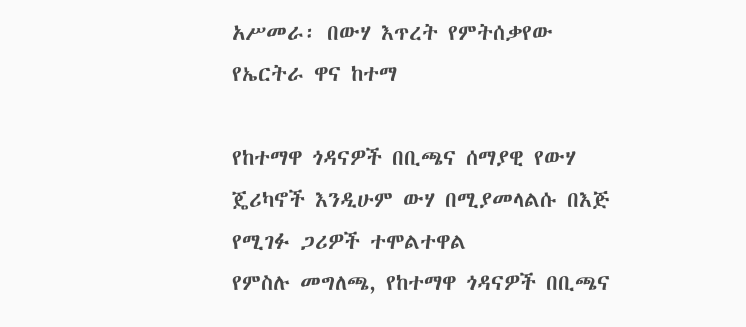አሥመራ፡ በውሃ እጥረት የምትሰቃየው የኤርትራ ዋና ከተማ

የከተማዋ ጎዳናዎች በቢጫና ሰማያዊ የውሃ ጄሪካኖች እንዲሁም ውሃ በሚያመላልሱ በእጅ የሚገፉ ጋሪዎች ተሞልተዋል
የምስሉ መግለጫ, የከተማዋ ጎዳናዎች በቢጫና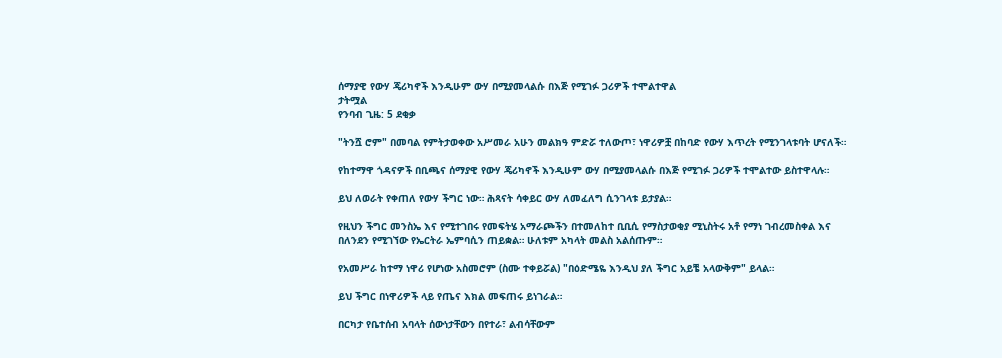ሰማያዊ የውሃ ጄሪካኖች እንዲሁም ውሃ በሚያመላልሱ በእጅ የሚገፉ ጋሪዎች ተሞልተዋል
ታትሟል
የንባብ ጊዜ: 5 ደቂቃ

"ትንሿ ሮም" በመባል የምትታወቀው አሥመራ አሁን መልክዓ ምድሯ ተለውጦ፣ ነዋሪዎቿ በከባድ የውሃ እጥረት የሚንገላቱባት ሆናለች።

የከተማዋ ጎዳናዎች በቢጫና ሰማያዊ የውሃ ጄሪካኖች እንዲሁም ውሃ በሚያመላልሱ በእጅ የሚገፉ ጋሪዎች ተሞልተው ይስተዋላሉ።

ይህ ለወራት የቀጠለ የውሃ ችግር ነው። ሕጻናት ሳቀይር ውሃ ለመፈለግ ሲንገላቱ ይታያል።

የዚህን ችግር መንስኤ እና የሚተገበሩ የመፍትሄ አማራጮችን በተመለከተ ቢቢሲ የማስታወቂያ ሚኒስትሩ አቶ የማነ ገብረመስቀል እና በለንደን የሚገኘው የኤርትራ ኤምባሲን ጠይቋል። ሁለቱም አካላት መልስ አልሰጡም።

የአመሥራ ከተማ ነዋሪ የሆነው አስመሮም (ስሙ ተቀይሯል) "በዕድሜዬ እንዲህ ያለ ችግር አይቼ አላውቅም" ይላል።

ይህ ችግር በነዋሪዎች ላይ የጤና እክል መፍጠሩ ይነገራል።

በርካታ የቤተሰብ አባላት ሰውነታቸውን በየተራ፣ ልብሳቸውም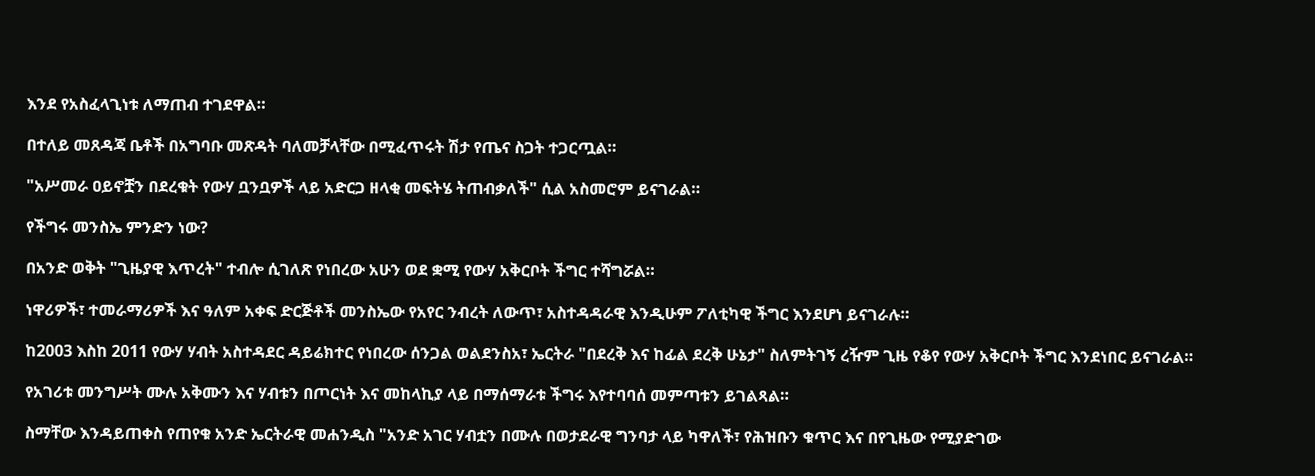እንደ የአስፈላጊነቱ ለማጠብ ተገደዋል።

በተለይ መጸዳጃ ቤቶች በአግባቡ መጽዳት ባለመቻላቸው በሚፈጥሩት ሽታ የጤና ስጋት ተጋርጧል።

"አሥመራ ዐይኖቿን በደረቁት የውሃ ቧንቧዎች ላይ አድርጋ ዘላቂ መፍትሄ ትጠብቃለች" ሲል አስመሮም ይናገራል።

የችግሩ መንስኤ ምንድን ነው?

በአንድ ወቅት "ጊዜያዊ እጥረት" ተብሎ ሲገለጽ የነበረው አሁን ወደ ቋሚ የውሃ አቅርቦት ችግር ተሻግሯል።

ነዋሪዎች፣ ተመራማሪዎች እና ዓለም አቀፍ ድርጅቶች መንስኤው የአየር ንብረት ለውጥ፣ አስተዳዳራዊ እንዲሁም ፖለቲካዊ ችግር እንደሆነ ይናገራሉ።

ከ2003 እስከ 2011 የውሃ ሃብት አስተዳደር ዳይሬክተር የነበረው ሰንጋል ወልደንስአ፣ ኤርትራ "በደረቅ እና ከፊል ደረቅ ሁኔታ" ስለምትገኝ ረዥም ጊዜ የቆየ የውሃ አቅርቦት ችግር እንደነበር ይናገራል።

የአገሪቱ መንግሥት ሙሉ አቅሙን እና ሃብቱን በጦርነት እና መከላኪያ ላይ በማሰማራቱ ችግሩ እየተባባሰ መምጣቱን ይገልጻል።

ስማቸው እንዳይጠቀስ የጠየቁ አንድ ኤርትራዊ መሐንዲስ "አንድ አገር ሃብቷን በሙሉ በወታደራዊ ግንባታ ላይ ካዋለች፣ የሕዝቡን ቁጥር እና በየጊዜው የሚያድገው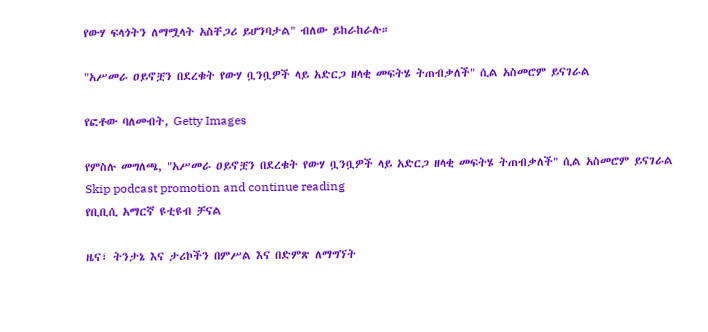የውሃ ፍላጎትን ለማሟላት አስቸጋሪ ይሆንባታል" ብለው ይከራከራሉ።

"አሥመራ ዐይኖቿን በደረቁት የውሃ ቧንቧዎች ላይ አድርጋ ዘላቂ መፍትሄ ትጠብቃለች" ሲል አስመሮም ይናገራል

የፎቶው ባለመብት, Getty Images

የምስሉ መግለጫ, "አሥመራ ዐይኖቿን በደረቁት የውሃ ቧንቧዎች ላይ አድርጋ ዘላቂ መፍትሄ ትጠብቃለች" ሲል አስመሮም ይናገራል
Skip podcast promotion and continue reading
የቢቢሲ አማርኛ ዩቲዩብ ቻናል

ዜና፣ ትንታኔ እና ታሪኮችን በምሥል እና በድምጽ ለማግኘት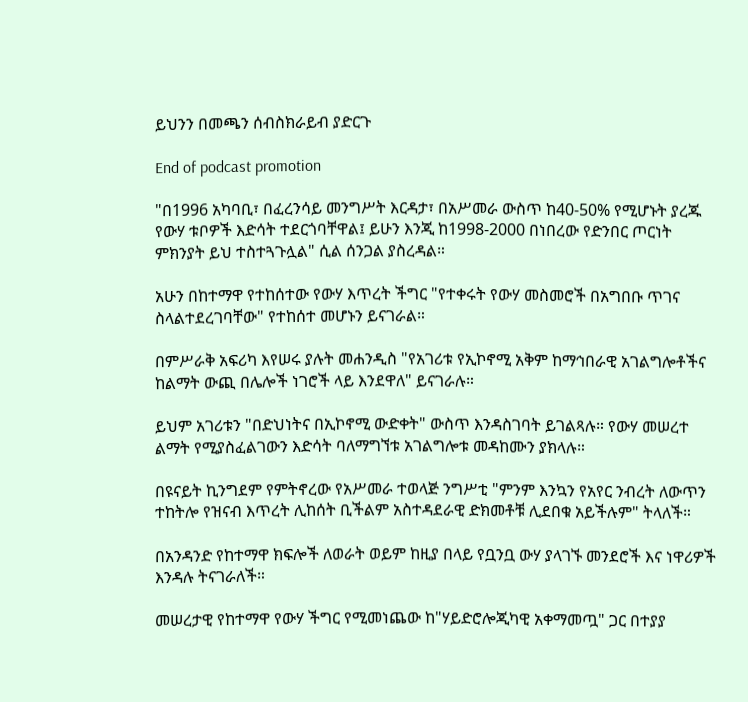ይህንን በመጫን ሰብስክራይብ ያድርጉ

End of podcast promotion

"በ1996 አካባቢ፣ በፈረንሳይ መንግሥት እርዳታ፣ በአሥመራ ውስጥ ከ40-50% የሚሆኑት ያረጁ የውሃ ቱቦዎች እድሳት ተደርጎባቸዋል፤ ይሁን እንጂ ከ1998-2000 በነበረው የድንበር ጦርነት ምክንያት ይህ ተስተጓጉሏል" ሲል ሰንጋል ያስረዳል።

አሁን በከተማዋ የተከሰተው የውሃ እጥረት ችግር "የተቀሩት የውሃ መስመሮች በአግበቡ ጥገና ስላልተደረገባቸው" የተከሰተ መሆኑን ይናገራል።

በምሥራቅ አፍሪካ እየሠሩ ያሉት መሐንዲስ "የአገሪቱ የኢኮኖሚ አቅም ከማኅበራዊ አገልግሎቶችና ከልማት ውጪ በሌሎች ነገሮች ላይ እንደዋለ" ይናገራሉ።

ይህም አገሪቱን "በድህነትና በኢኮኖሚ ውድቀት" ውስጥ እንዳስገባት ይገልጻሉ። የውሃ መሠረተ ልማት የሚያስፈልገውን እድሳት ባለማግኘቱ አገልግሎቱ መዳከሙን ያክላሉ።

በዩናይት ኪንግደም የምትኖረው የአሥመራ ተወላጅ ንግሥቲ "ምንም እንኳን የአየር ንብረት ለውጥን ተከትሎ የዝናብ እጥረት ሊከሰት ቢችልም አስተዳደራዊ ድክመቶቹ ሊደበቁ አይችሉም" ትላለች።

በአንዳንድ የከተማዋ ክፍሎች ለወራት ወይም ከዚያ በላይ የቧንቧ ውሃ ያላገኙ መንደሮች እና ነዋሪዎች እንዳሉ ትናገራለች።

መሠረታዊ የከተማዋ የውሃ ችግር የሚመነጨው ከ"ሃይድሮሎጂካዊ አቀማመጧ" ጋር በተያያ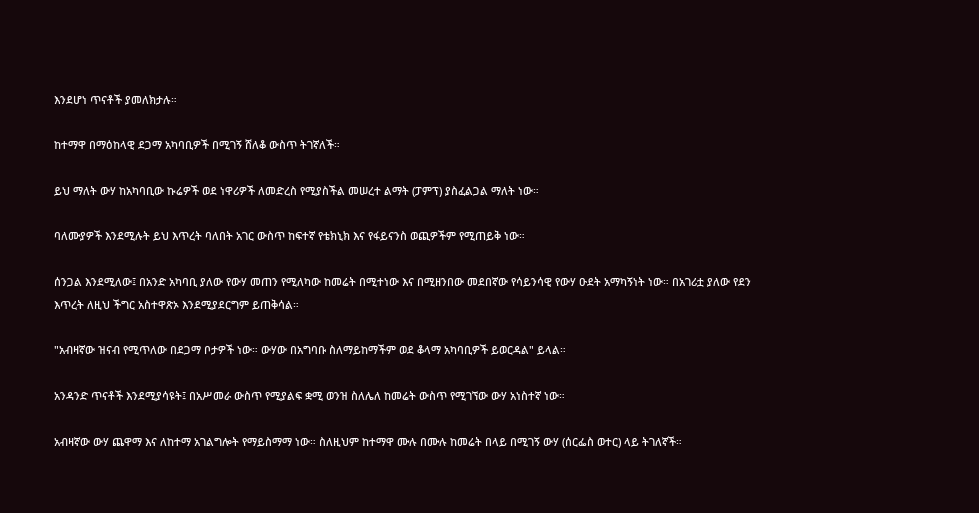እንደሆነ ጥናቶች ያመለክታሉ።

ከተማዋ በማዕከላዊ ደጋማ አካባቢዎች በሚገኝ ሸለቆ ውስጥ ትገኛለች።

ይህ ማለት ውሃ ከአካባቢው ኩሬዎች ወደ ነዋሪዎች ለመድረስ የሚያስችል መሠረተ ልማት (ፓምፕ) ያስፈልጋል ማለት ነው።

ባለሙያዎች እንደሚሉት ይህ እጥረት ባለበት አገር ውስጥ ከፍተኛ የቴክኒክ እና የፋይናንስ ወጪዎችም የሚጠይቅ ነው።

ሰንጋል እንደሚለው፤ በአንድ አካባቢ ያለው የውሃ መጠን የሚለካው ከመሬት በሚተነው እና በሚዘንበው መደበኛው የሳይንሳዊ የውሃ ዑደት አማካኝነት ነው። በአገሪቷ ያለው የደን እጥረት ለዚህ ችግር አስተዋጽኦ እንደሚያደርግም ይጠቅሳል።

"አብዛኛው ዝናብ የሚጥለው በደጋማ ቦታዎች ነው። ውሃው በአግባቡ ስለማይከማችም ወደ ቆላማ አካባቢዎች ይወርዳል" ይላል።

አንዳንድ ጥናቶች እንደሚያሳዩት፤ በአሥመራ ውስጥ የሚያልፍ ቋሚ ወንዝ ስለሌለ ከመሬት ውስጥ የሚገኘው ውሃ አነስተኛ ነው።

አብዛኛው ውሃ ጨዋማ እና ለከተማ አገልግሎት የማይስማማ ነው። ስለዚህም ከተማዋ ሙሉ በሙሉ ከመሬት በላይ በሚገኝ ውሃ (ሰርፌስ ወተር) ላይ ትገለኛች።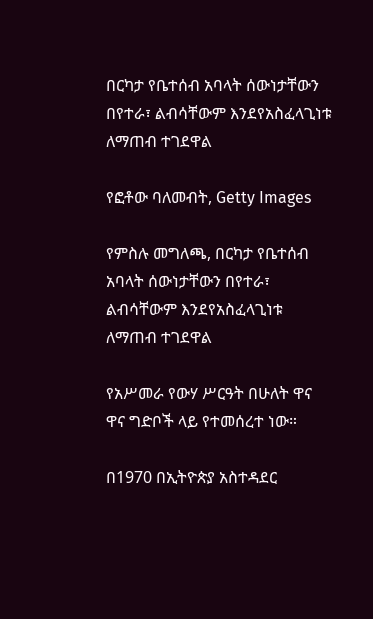በርካታ የቤተሰብ አባላት ሰውነታቸውን በየተራ፣ ልብሳቸውም እንደየአስፈላጊነቱ ለማጠብ ተገደዋል

የፎቶው ባለመብት, Getty Images

የምስሉ መግለጫ, በርካታ የቤተሰብ አባላት ሰውነታቸውን በየተራ፣ ልብሳቸውም እንደየአስፈላጊነቱ ለማጠብ ተገደዋል

የአሥመራ የውሃ ሥርዓት በሁለት ዋና ዋና ግድቦች ላይ የተመሰረተ ነው።

በ1970 በኢትዮጵያ አስተዳደር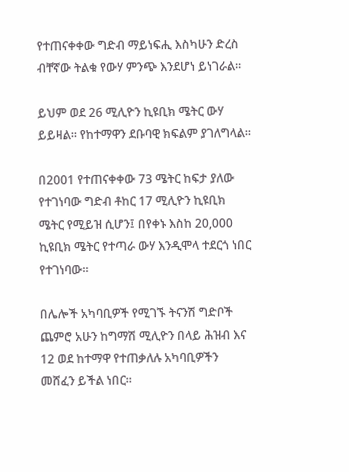የተጠናቀቀው ግድብ ማይነፍሒ እስካሁን ድረስ ብቸኛው ትልቁ የውሃ ምንጭ እንደሆነ ይነገራል።

ይህም ወደ 26 ሚሊዮን ኪዩቢክ ሜትር ውሃ ይይዛል። የከተማዋን ደቡባዊ ክፍልም ያገለግላል።

በ2001 የተጠናቀቀው 73 ሜትር ከፍታ ያለው የተገነባው ግድብ ቶከር 17 ሚሊዮን ኪዩቢክ ሜትር የሚይዝ ሲሆን፤ በየቀኑ እስከ 20,000 ኪዩቢክ ሜትር የተጣራ ውሃ እንዲሞላ ተደርጎ ነበር የተገነባው።

በሌሎች አካባቢዎች የሚገኙ ትናንሽ ግድቦች ጨምሮ አሁን ከግማሽ ሚሊዮን በላይ ሕዝብ እና 12 ወደ ከተማዋ የተጠቃለሉ አካባቢዎችን መሸፈን ይችል ነበር።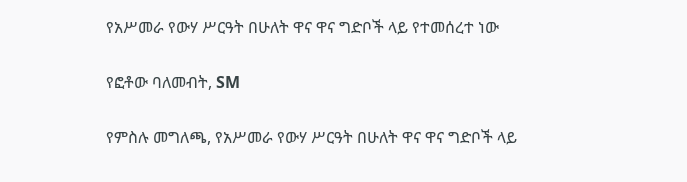የአሥመራ የውሃ ሥርዓት በሁለት ዋና ዋና ግድቦች ላይ የተመሰረተ ነው

የፎቶው ባለመብት, SM

የምስሉ መግለጫ, የአሥመራ የውሃ ሥርዓት በሁለት ዋና ዋና ግድቦች ላይ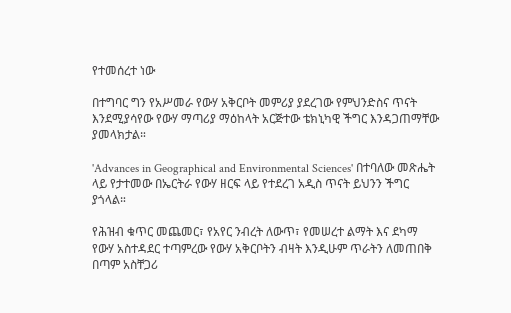የተመሰረተ ነው

በተግባር ግን የአሥመራ የውሃ አቅርቦት መምሪያ ያደረገው የምህንድስና ጥናት እንደሚያሳየው የውሃ ማጣሪያ ማዕከላት አርጅተው ቴክኒካዊ ችግር እንዳጋጠማቸው ያመላክታል።

'Advances in Geographical and Environmental Sciences' በተባለው መጽሔት ላይ የታተመው በኤርትራ የውሃ ዘርፍ ላይ የተደረገ አዲስ ጥናት ይህንን ችግር ያጎላል።

የሕዝብ ቁጥር መጨመር፣ የአየር ንብረት ለውጥ፣ የመሠረተ ልማት እና ደካማ የውሃ አስተዳደር ተጣምረው የውሃ አቅርቦትን ብዛት እንዲሁም ጥራትን ለመጠበቅ በጣም አስቸጋሪ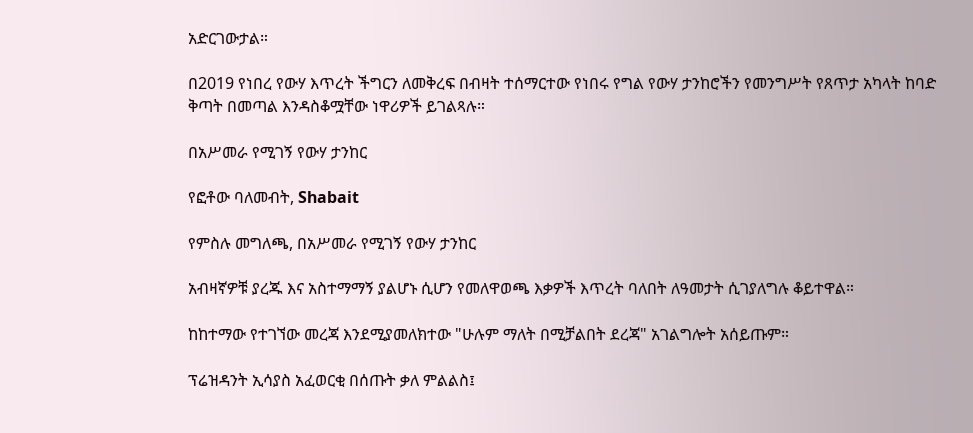አድርገውታል።

በ2019 የነበረ የውሃ እጥረት ችግርን ለመቅረፍ በብዛት ተሰማርተው የነበሩ የግል የውሃ ታንከሮችን የመንግሥት የጸጥታ አካላት ከባድ ቅጣት በመጣል እንዳስቆሟቸው ነዋሪዎች ይገልጻሉ።

በአሥመራ የሚገኝ የውሃ ታንከር

የፎቶው ባለመብት, Shabait

የምስሉ መግለጫ, በአሥመራ የሚገኝ የውሃ ታንከር

አብዛኛዎቹ ያረጁ እና አስተማማኝ ያልሆኑ ሲሆን የመለዋወጫ እቃዎች እጥረት ባለበት ለዓመታት ሲገያለግሉ ቆይተዋል።

ከከተማው የተገኘው መረጃ እንደሚያመለክተው "ሁሉም ማለት በሚቻልበት ደረጃ" አገልግሎት አሰይጡም።

ፕሬዝዳንት ኢሳያስ አፈወርቂ በሰጡት ቃለ ምልልስ፤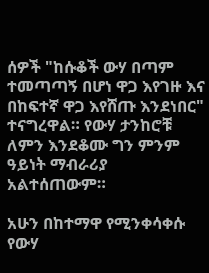ሰዎች "ከሱቆች ውሃ በጣም ተመጣጣኝ በሆነ ዋጋ እየገዙ እና በከፍተኛ ዋጋ እየሸጡ እንደነበር" ተናግረዋል። የውሃ ታንከሮቹ ለምን እንደቆሙ ግን ምንም ዓይነት ማብራሪያ አልተሰጠውም።

አሁን በከተማዋ የሚንቀሳቀሱ የውሃ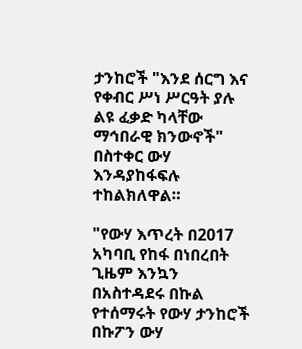ታንከሮች "እንደ ሰርግ እና የቀብር ሥነ ሥርዓት ያሉ ልዩ ፈቃድ ካላቸው ማኅበራዊ ክንውኖች" በስተቀር ውሃ እንዳያከፋፍሉ ተከልክለዋል።

"የውሃ እጥረት በ2017 አካባቢ የከፋ በነበረበት ጊዜም እንኳን በአስተዳደሩ በኩል የተሰማሩት የውሃ ታንከሮች በኩፖን ውሃ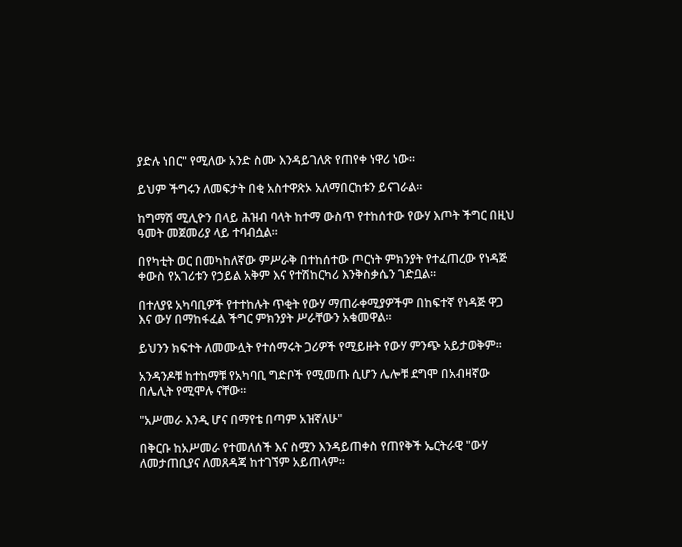ያድሉ ነበር" የሚለው አንድ ስሙ እንዳይገለጽ የጠየቀ ነዋሪ ነው።

ይህም ችግሩን ለመፍታት በቂ አስተዋጽኦ አለማበርከቱን ይናገራል።

ከግማሽ ሚሊዮን በላይ ሕዝብ ባላት ከተማ ውስጥ የተከሰተው የውሃ እጦት ችግር በዚህ ዓመት መጀመሪያ ላይ ተባብሷል።

በየካቲት ወር በመካከለኛው ምሥራቅ በተከሰተው ጦርነት ምክንያት የተፈጠረው የነዳጅ ቀውስ የአገሪቱን የኃይል አቅም እና የተሽከርካሪ እንቅስቃሴን ገድቧል።

በተለያዩ አካባቢዎች የተተከሉት ጥቂት የውሃ ማጠራቀሚያዎችም በከፍተኛ የነዳጅ ዋጋ እና ውሃ በማከፋፈል ችግር ምክንያት ሥራቸውን አቁመዋል።

ይህንን ክፍተት ለመሙሏት የተሰማሩት ጋሪዎች የሚይዙት የውሃ ምንጭ አይታወቅም።

አንዳንዶቹ ከተከማቹ የአካባቢ ግድቦች የሚመጡ ሲሆን ሌሎቹ ደግሞ በአብዛኛው በሌሊት የሚሞሉ ናቸው።

"አሥመራ እንዲ ሆና በማየቴ በጣም አዝኛለሁ"

በቅርቡ ከአሥመራ የተመለሰች እና ስሟን እንዳይጠቀስ የጠየቅች ኤርትራዊ "ውሃ ለመታጠቢያና ለመጸዳጃ ከተገኘም አይጠላም።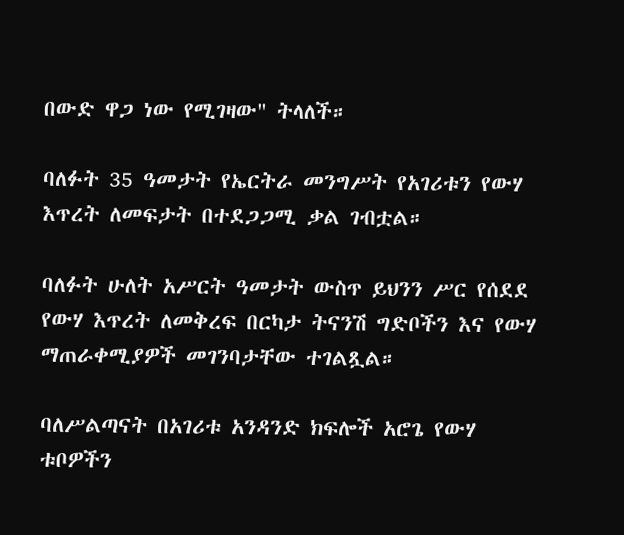በውድ ዋጋ ነው የሚገዛው" ትላለች።

ባለፉት 35 ዓመታት የኤርትራ መንግሥት የአገሪቱን የውሃ እጥረት ለመፍታት በተደጋጋሚ ቃል ገብቷል።

ባለፉት ሁለት አሥርት ዓመታት ውስጥ ይህንን ሥር የሰደደ የውሃ እጥረት ለመቅረፍ በርካታ ትናንሽ ግድቦችን እና የውሃ ማጠራቀሚያዎች መገንባታቸው ተገልጿል።

ባለሥልጣናት በአገሪቱ አንዳንድ ክፍሎች አሮጌ የውሃ ቱቦዎችን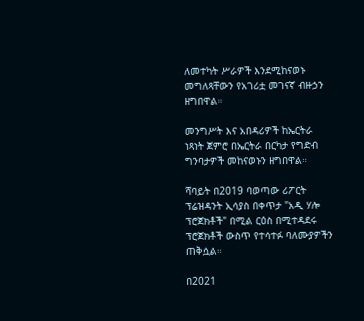ለመተካት ሥራዎች እንደሚከናወኑ መግለጻቸውን የአገሪቷ መገናኛ ብዙኃን ዘግበዋል።

መንግሥት እና አበዳሪዎች ከኤርትራ ነጻነት ጀምሮ በኤርትራ በርካታ የግድብ ግንባታዎች መከናወኑን ዘግበዋል።

ሻባይት በ2019 ባወጣው ሪፖርት ፕሬዝዳንት ኢሳያስ በቀጥታ "አዲ ሃሎ ፕሮጀክቶች" በሚል ርዕስ በሚተዳደሩ ፕሮጀክቶች ውስጥ የተሳተፉ ባለሙያዎችን ጠቅሷል።

በ2021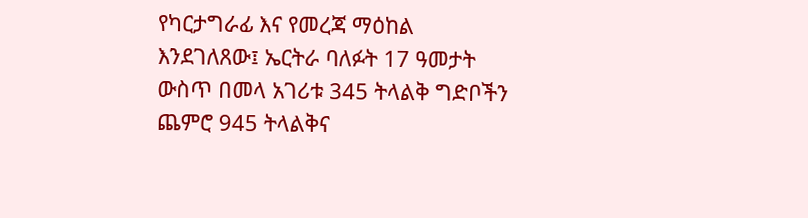የካርታግራፊ እና የመረጃ ማዕከል እንደገለጸው፤ ኤርትራ ባለፉት 17 ዓመታት ውስጥ በመላ አገሪቱ 345 ትላልቅ ግድቦችን ጨምሮ 945 ትላልቅና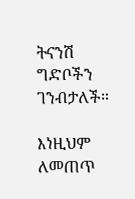ትናንሽ ግድቦችን ገንብታለች።

እነዚህም ለመጠጥ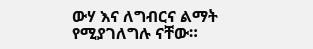ውሃ እና ለግብርና ልማት የሚያገለግሉ ናቸው።